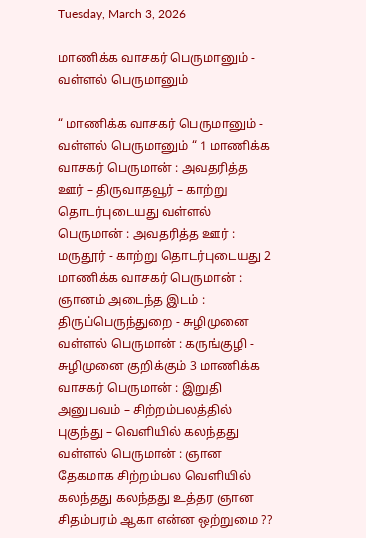Tuesday, March 3, 2026

மாணிக்க வாசகர் பெருமானும் - வள்ளல் பெருமானும்

“ மாணிக்க வாசகர் பெருமானும் - வள்ளல் பெருமானும் “ 1 மாணிக்க வாசகர் பெருமான் : அவதரித்த ஊர் – திருவாதவூர் – காற்று தொடர்புடையது வள்ளல் பெருமான் : அவதரித்த ஊர் : மருதூர் - காற்று தொடர்புடையது 2 மாணிக்க வாசகர் பெருமான் : ஞானம் அடைந்த இடம் : திருப்பெருந்துறை - சுழிமுனை வள்ளல் பெருமான் : கருங்குழி - சுழிமுனை குறிக்கும் 3 மாணிக்க வாசகர் பெருமான் : இறுதி அனுபவம் – சிற்றம்பலத்தில் புகுந்து – வெளியில் கலந்தது வள்ளல் பெருமான் : ஞான தேகமாக சிற்றம்பல வெளியில் கலந்தது கலந்தது உத்தர ஞான சிதம்பரம் ஆகா என்ன ஒற்றுமை ??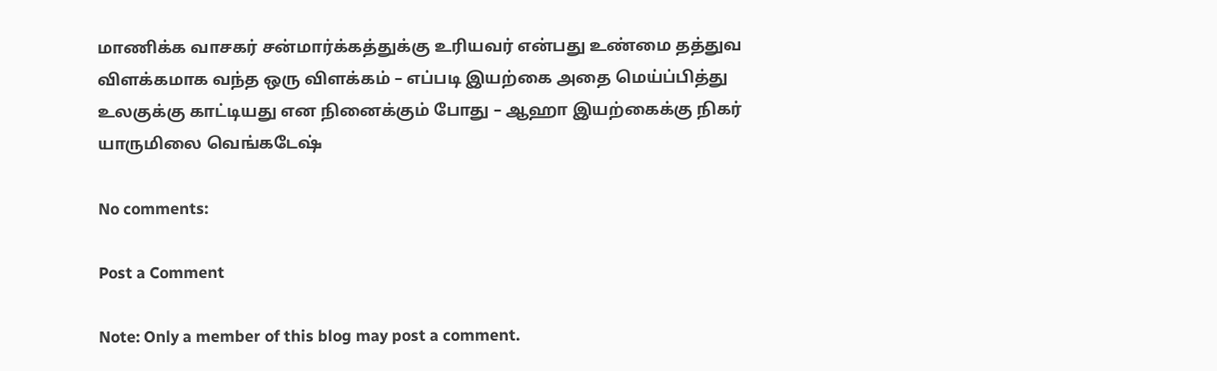மாணிக்க வாசகர் சன்மார்க்கத்துக்கு உரியவர் என்பது உண்மை தத்துவ விளக்கமாக வந்த ஒரு விளக்கம் – எப்படி இயற்கை அதை மெய்ப்பித்து உலகுக்கு காட்டியது என நினைக்கும் போது – ஆஹா இயற்கைக்கு நிகர் யாருமிலை வெங்கடேஷ்

No comments:

Post a Comment

Note: Only a member of this blog may post a comment.